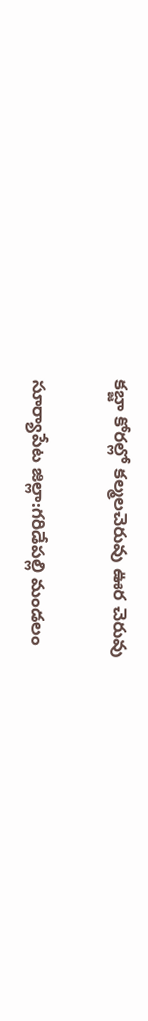కబ్జా కోరల్లో కల్మలచెరువు ఊర చెరువు

సూర్యాపేట జిల్లా:గరిడేపల్లి మండలం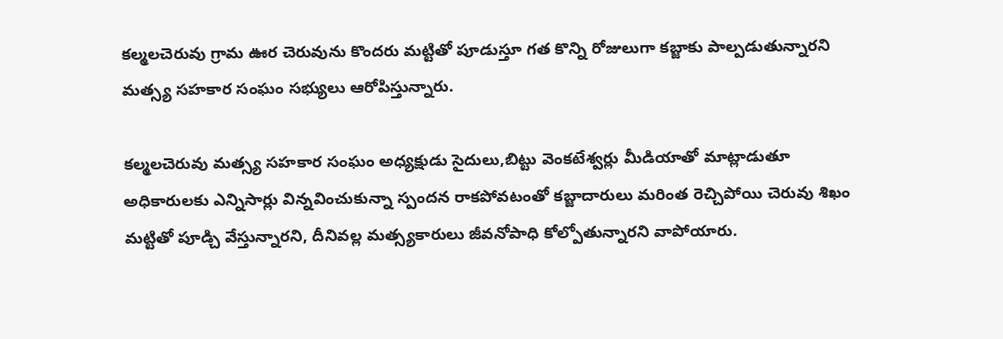కల్మలచెరువు గ్రామ ఊర చెరువును కొందరు మట్టితో పూడుస్తూ గత కొన్ని రోజులుగా కబ్జాకు పాల్పడుతున్నారని మత్స్య సహకార సంఘం సభ్యులు ఆరోపిస్తున్నారు.

కల్మలచెరువు మత్స్య సహకార సంఘం అధ్యక్షుడు సైదులు,బిట్టు వెంకటేశ్వర్లు మీడియాతో మాట్లాడుతూ అధికారులకు ఎన్నిసార్లు విన్నవించుకున్నా స్పందన రాకపోవటంతో కబ్జాదారులు మరింత రెచ్చిపోయి చెరువు శిఖం మట్టితో పూడ్చి వేస్తున్నారని, దీనివల్ల మత్స్యకారులు జీవనోపాధి కోల్పోతున్నారని వాపోయారు.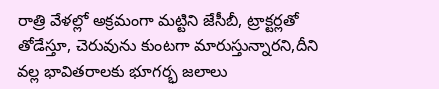రాత్రి వేళల్లో అక్రమంగా మట్టిని జేసీబీ, ట్రాక్టర్లతో తోడేస్తూ, చెరువును కుంటగా మారుస్తున్నారని,దీని వల్ల భావితరాలకు భూగర్భ జలాలు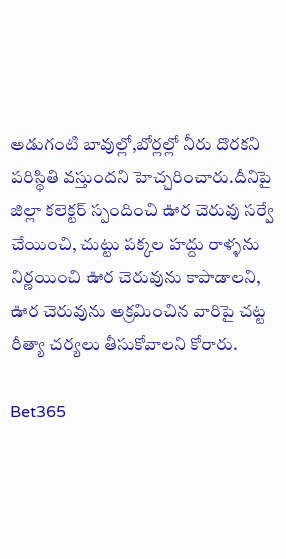అడుగంటి బావుల్లో,బోర్లల్లో నీరు దొరకని పరిస్థితి వస్తుందని హెచ్చరించారు.దీనిపై జిల్లా కలెక్టర్ స్పందించి ఊర చెరువు సర్వే చేయించి, చుట్టు పక్కల హద్దు రాళ్ళను నిర్ణయించి ఊర చెరువును కాపాడాలని, ఊర చెరువును అక్రమించిన వారిపై చట్ట రీత్యా చర్యలు తీసుకోవాలని కోరారు.

Bet365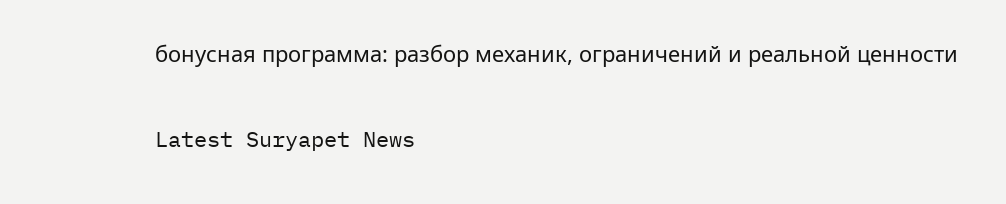бонусная программа: разбор механик, ограничений и реальной ценности

Latest Suryapet News